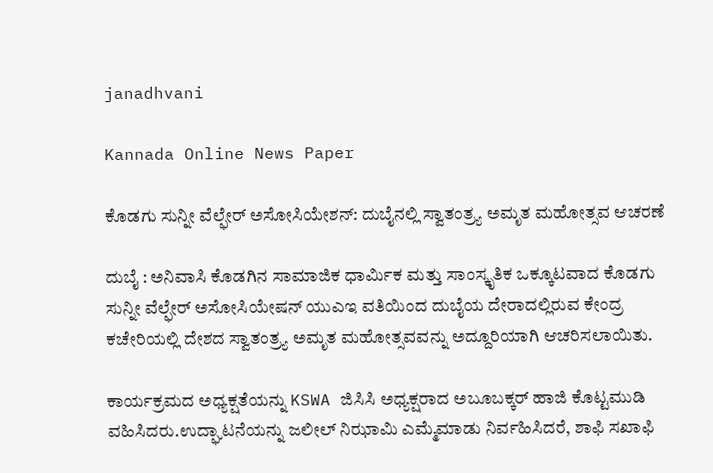janadhvani

Kannada Online News Paper

ಕೊಡಗು ಸುನ್ನೀ ವೆಲ್ಫೇರ್ ಅಸೋಸಿಯೇಶನ್: ದುಬೈನಲ್ಲಿ ಸ್ವಾತಂತ್ರ್ಯ ಅಮೃತ ಮಹೋತ್ಸವ ಆಚರಣೆ

ದುಬೈ : ಅನಿವಾಸಿ ಕೊಡಗಿನ ಸಾಮಾಜಿಕ ಧಾರ್ಮಿಕ ಮತ್ತು ಸಾಂಸ್ಕೃತಿಕ ಒಕ್ಕೂಟವಾದ ಕೊಡಗು ಸುನ್ನೀ ವೆಲ್ಫೇರ್ ಅಸೋಸಿಯೇಷನ್ ಯುಎಇ ವತಿಯಿಂದ ದುಬೈಯ ದೇರಾದಲ್ಲಿರುವ ಕೇಂದ್ರ ಕಚೇರಿಯಲ್ಲಿ ದೇಶದ ಸ್ವಾತಂತ್ರ್ಯ ಅಮೃತ ಮಹೋತ್ಸವವನ್ನು ಅದ್ದೂರಿಯಾಗಿ ಆಚರಿಸಲಾಯಿತು.

ಕಾರ್ಯಕ್ರಮದ ಅಧ್ಯಕ್ಷತೆಯನ್ನು KSWA ಜಿಸಿಸಿ ಅಧ್ಯಕ್ಷರಾದ ಅಬೂಬಕ್ಕರ್ ಹಾಜಿ ಕೊಟ್ಟಮುಡಿ ವಹಿಸಿದರು.ಉದ್ಘಾಟನೆಯನ್ನು ಜಲೀಲ್ ನಿಝಾಮಿ ಎಮ್ಮೆಮಾಡು ನಿರ್ವಹಿಸಿದರೆ, ಶಾಫಿ ಸಖಾಫಿ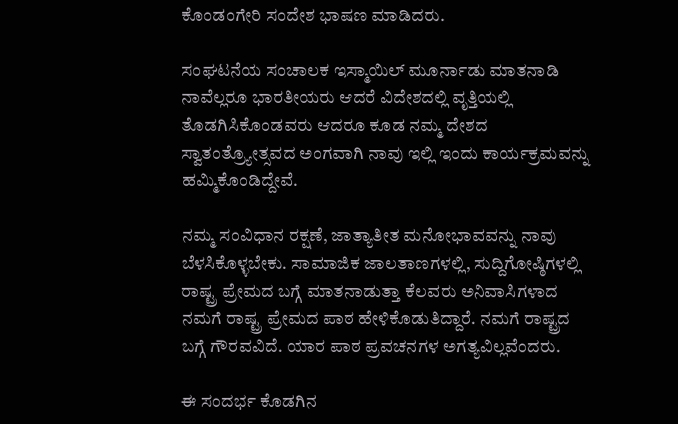ಕೊಂಡಂಗೇರಿ ಸಂದೇಶ ಭಾಷಣ ಮಾಡಿದರು.

ಸಂಘಟನೆಯ ಸಂಚಾಲಕ ಇಸ್ಮಾಯಿಲ್ ಮೂರ್ನಾಡು ಮಾತನಾಡಿ ನಾವೆಲ್ಲರೂ ಭಾರತೀಯರು ಆದರೆ ವಿದೇಶದಲ್ಲಿ ವೃತ್ತಿಯಲ್ಲಿ ತೊಡಗಿಸಿಕೊಂಡವರು ಆದರೂ ಕೂಡ ನಮ್ಮ ದೇಶದ ಸ್ವಾತಂತ್ರ್ಯೋತ್ಸವದ ಅಂಗವಾಗಿ ನಾವು ಇಲ್ಲಿ ಇಂದು ಕಾರ್ಯಕ್ರಮವನ್ನು ಹಮ್ಮಿಕೊಂಡಿದ್ದೇವೆ.

ನಮ್ಮ ಸಂವಿಧಾನ ರಕ್ಷಣೆ, ಜಾತ್ಯಾತೀತ ಮನೋಭಾವವನ್ನು ನಾವು ಬೆಳಸಿಕೊಳ್ಳಬೇಕು. ಸಾಮಾಜಿಕ ಜಾಲತಾಣಗಳಲ್ಲಿ, ಸುದ್ದಿಗೋಷ್ಠಿಗಳಲ್ಲಿ ರಾಷ್ಟ್ರ ಪ್ರೇಮದ ಬಗ್ಗೆ ಮಾತನಾಡುತ್ತಾ ಕೆಲವರು ಅನಿವಾಸಿಗಳಾದ ನಮಗೆ ರಾಷ್ಟ್ರ ಪ್ರೇಮದ ಪಾಠ ಹೇಳಿಕೊಡುತಿದ್ದಾರೆ. ನಮಗೆ ರಾಷ್ಟ್ರದ ಬಗ್ಗೆ ಗೌರವವಿದೆ. ಯಾರ ಪಾಠ ಪ್ರವಚನಗಳ ಅಗತ್ಯವಿಲ್ಲವೆಂದರು.

ಈ ಸಂದರ್ಭ ಕೊಡಗಿನ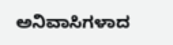ಅನಿವಾಸಿಗಳಾದ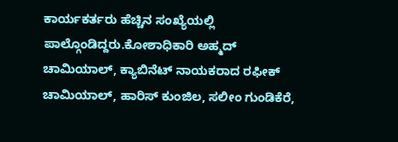ಕಾರ್ಯಕರ್ತರು ಹೆಚ್ಚಿನ ಸಂಖ್ಯೆಯಲ್ಲಿ ಪಾಲ್ಗೊಂಡಿದ್ದರು.ಕೋಶಾಧಿಕಾರಿ ಅಹ್ಮದ್ ಚಾಮಿಯಾಲ್, ಕ್ಯಾಬಿನೆಟ್ ನಾಯಕರಾದ ರಫೀಕ್ ಚಾಮಿಯಾಲ್, ಹಾರಿಸ್ ಕುಂಜಿಲ, ಸಲೀಂ ಗುಂಡಿಕೆರೆ,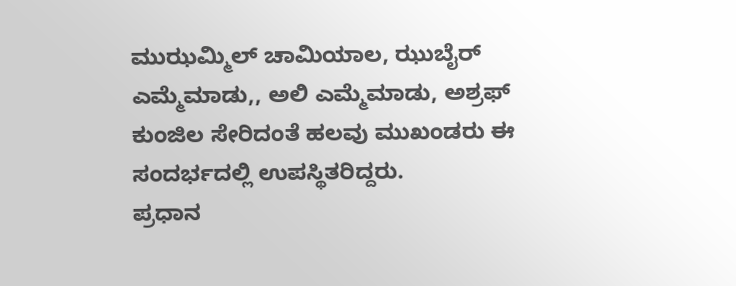ಮುಝಮ್ಮಿಲ್ ಚಾಮಿಯಾಲ, ಝುಬೈರ್ ಎಮ್ಮೆಮಾಡು,, ಅಲಿ ಎಮ್ಮೆಮಾಡು, ಅಶ್ರಫ್ ಕುಂಜಿಲ ಸೇರಿದಂತೆ ಹಲವು ಮುಖಂಡರು ಈ ಸಂದರ್ಭದಲ್ಲಿ ಉಪಸ್ಥಿತರಿದ್ದರು.
ಪ್ರಧಾನ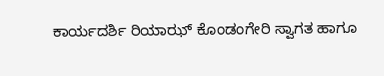ಕಾರ್ಯದರ್ಶಿ ರಿಯಾಝ್ ಕೊಂಡಂಗೇರಿ ಸ್ವಾಗತ ಹಾಗೂ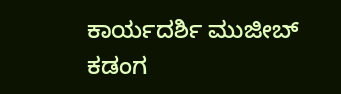ಕಾರ್ಯದರ್ಶಿ ಮುಜೀಬ್ ಕಡಂಗ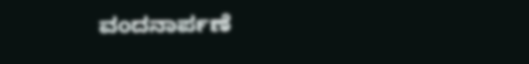ವಂದನಾರ್ಪಣೆ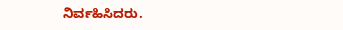ನಿರ್ವಹಿಸಿದರು.